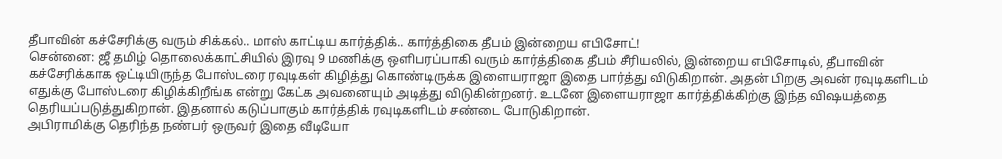தீபாவின் கச்சேரிக்கு வரும் சிக்கல்.. மாஸ் காட்டிய கார்த்திக்.. கார்த்திகை தீபம் இன்றைய எபிசோட்!
சென்னை: ஜீ தமிழ் தொலைக்காட்சியில் இரவு 9 மணிக்கு ஒளிபரப்பாகி வரும் கார்த்திகை தீபம் சீரியலில், இன்றைய எபிசோடில், தீபாவின் கச்சேரிக்காக ஒட்டியிருந்த போஸ்டரை ரவுடிகள் கிழித்து கொண்டிருக்க இளையராஜா இதை பார்த்து விடுகிறான். அதன் பிறகு அவன் ரவுடிகளிடம் எதுக்கு போஸ்டரை கிழிக்கிறீங்க என்று கேட்க அவனையும் அடித்து விடுகின்றனர். உடனே இளையராஜா கார்த்திக்கிற்கு இந்த விஷயத்தை தெரியப்படுத்துகிறான். இதனால் கடுப்பாகும் கார்த்திக் ரவுடிகளிடம் சண்டை போடுகிறான்.
அபிராமிக்கு தெரிந்த நண்பர் ஒருவர் இதை வீடியோ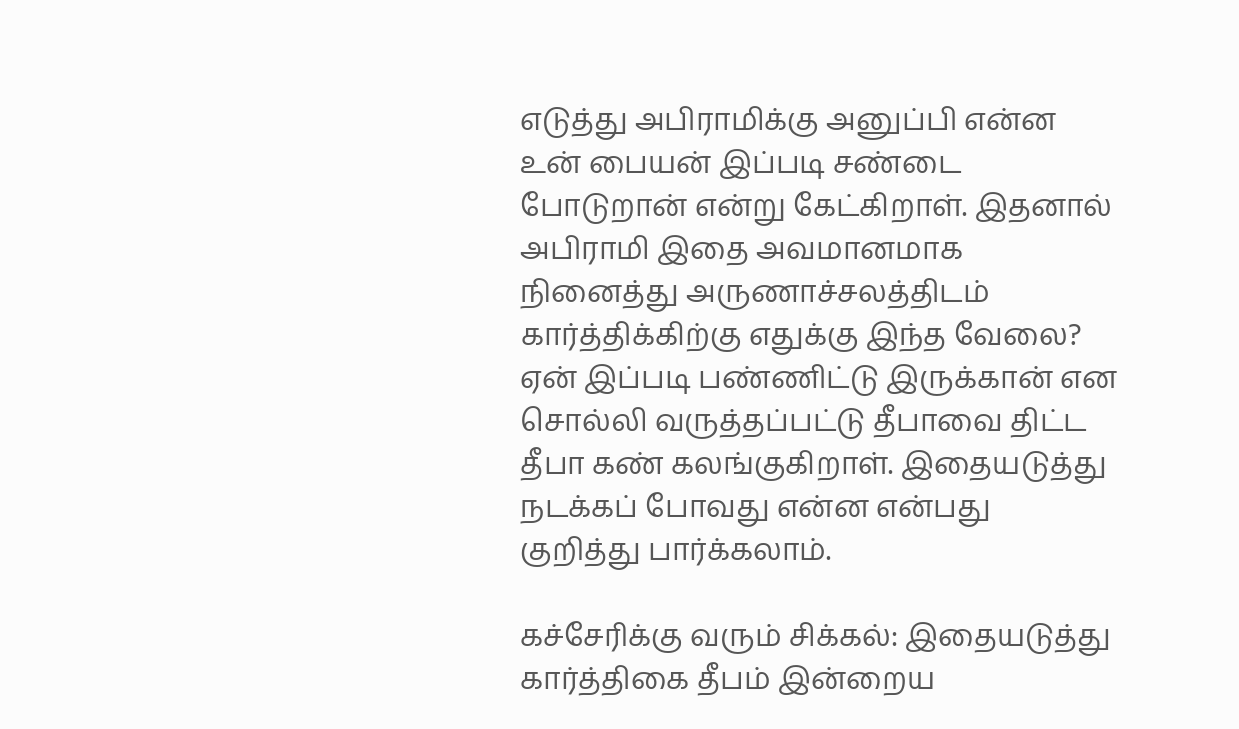எடுத்து அபிராமிக்கு அனுப்பி என்ன உன் பையன் இப்படி சண்டை போடுறான் என்று கேட்கிறாள். இதனால் அபிராமி இதை அவமானமாக நினைத்து அருணாச்சலத்திடம் கார்த்திக்கிற்கு எதுக்கு இந்த வேலை? ஏன் இப்படி பண்ணிட்டு இருக்கான் என சொல்லி வருத்தப்பட்டு தீபாவை திட்ட தீபா கண் கலங்குகிறாள். இதையடுத்து நடக்கப் போவது என்ன என்பது குறித்து பார்க்கலாம்.

கச்சேரிக்கு வரும் சிக்கல்: இதையடுத்து கார்த்திகை தீபம் இன்றைய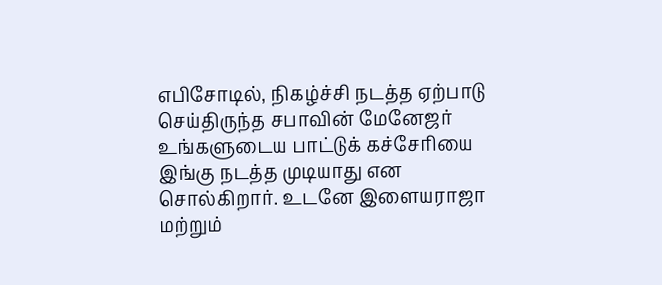எபிசோடில், நிகழ்ச்சி நடத்த ஏற்பாடு செய்திருந்த சபாவின் மேனேஜர் உங்களுடைய பாட்டுக் கச்சேரியை இங்கு நடத்த முடியாது என சொல்கிறார். உடனே இளையராஜா மற்றும்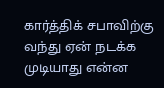கார்த்திக் சபாவிற்கு வந்து ஏன் நடக்க முடியாது என்ன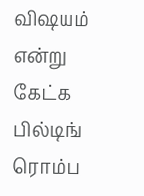விஷயம் என்று கேட்க பில்டிங் ரொம்ப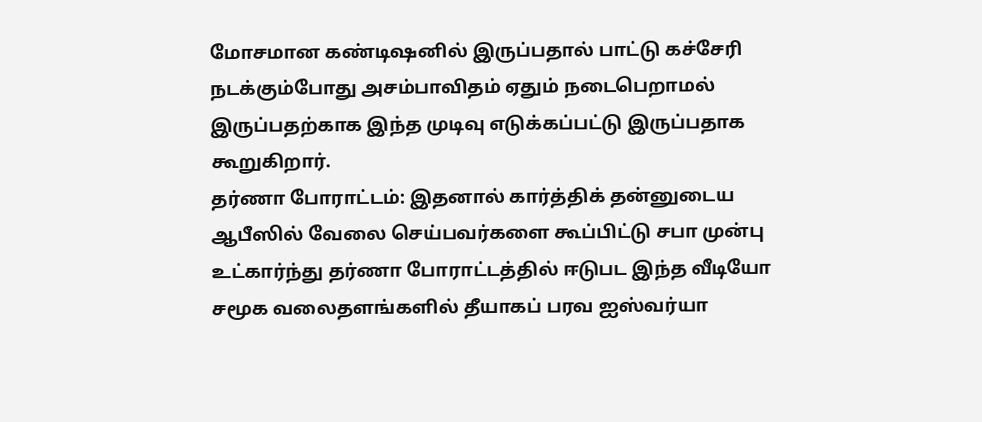மோசமான கண்டிஷனில் இருப்பதால் பாட்டு கச்சேரி நடக்கும்போது அசம்பாவிதம் ஏதும் நடைபெறாமல் இருப்பதற்காக இந்த முடிவு எடுக்கப்பட்டு இருப்பதாக கூறுகிறார்.
தர்ணா போராட்டம்: இதனால் கார்த்திக் தன்னுடைய ஆபீஸில் வேலை செய்பவர்களை கூப்பிட்டு சபா முன்பு உட்கார்ந்து தர்ணா போராட்டத்தில் ஈடுபட இந்த வீடியோ சமூக வலைதளங்களில் தீயாகப் பரவ ஐஸ்வர்யா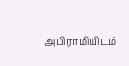அபிராமியிடம்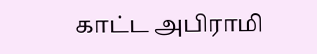காட்ட அபிராமி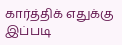கார்த்திக் எதுக்கு இப்படி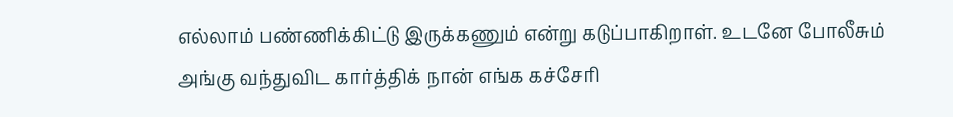எல்லாம் பண்ணிக்கிட்டு இருக்கணும் என்று கடுப்பாகிறாள். உடனே போலீசும் அங்கு வந்துவிட கார்த்திக் நான் எங்க கச்சேரி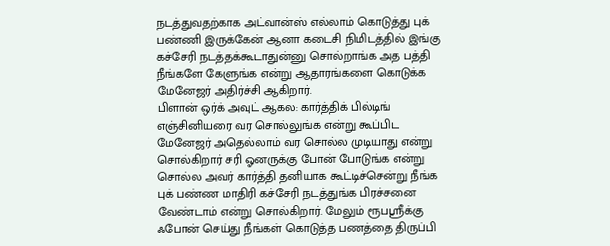நடத்துவதற்காக அட்வான்ஸ் எல்லாம் கொடுத்து புக் பண்ணி இருக்கேன் ஆனா கடைசி நிமிடத்தில் இங்கு கச்சேரி நடத்தக்கூடாதுன்னு சொல்றாங்க அத பத்தி நீங்களே கேளுங்க என்று ஆதாரங்களை கொடுக்க மேனேஜர் அதிர்ச்சி ஆகிறார்.
பிளான் ஒர்க் அவுட் ஆகல: கார்த்திக் பில்டிங் எஞ்சினியரை வர சொல்லுங்க என்று கூப்பிட மேனேஜர் அதெல்லாம் வர சொல்ல முடியாது என்று சொல்கிறார் சரி ஓனருக்கு போன் போடுங்க என்று சொல்ல அவர் கார்த்தி தனியாக கூட்டிச்சென்று நீங்க புக் பண்ண மாதிரி கச்சேரி நடத்துங்க பிரச்சனை வேண்டாம் என்று சொல்கிறார். மேலும் ரூபஸ்ரீக்கு ஃபோன் செய்து நீங்கள் கொடுத்த பணத்தை திருப்பி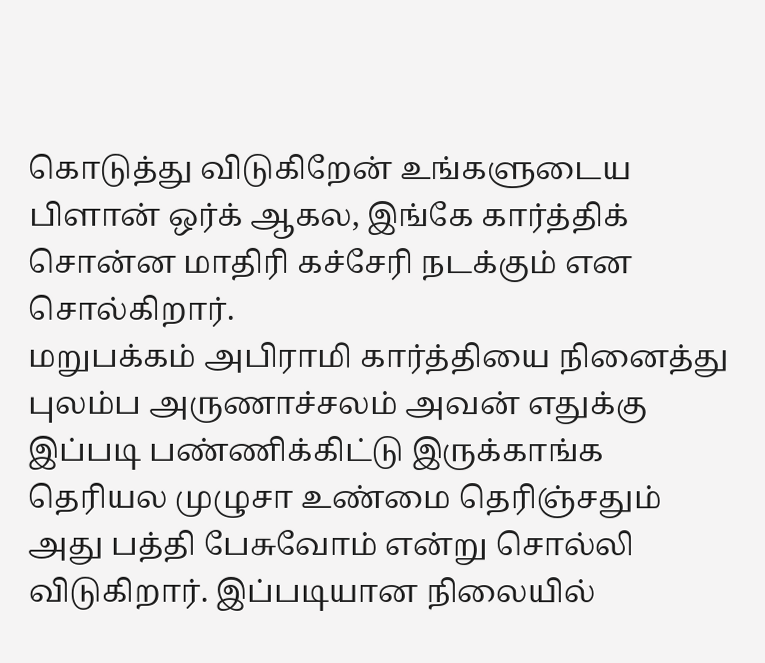கொடுத்து விடுகிறேன் உங்களுடைய பிளான் ஒர்க் ஆகல, இங்கே கார்த்திக் சொன்ன மாதிரி கச்சேரி நடக்கும் என சொல்கிறார்.
மறுபக்கம் அபிராமி கார்த்தியை நினைத்து புலம்ப அருணாச்சலம் அவன் எதுக்கு இப்படி பண்ணிக்கிட்டு இருக்காங்க தெரியல முழுசா உண்மை தெரிஞ்சதும் அது பத்தி பேசுவோம் என்று சொல்லி விடுகிறார். இப்படியான நிலையில்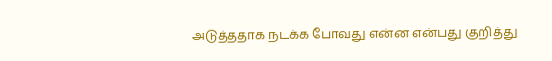அடுத்ததாக நடக்க போவது என்ன என்பது குறித்து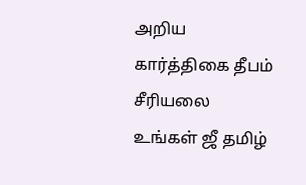அறிய கார்த்திகை தீபம் சீரியலை உங்கள் ஜீ தமிழ்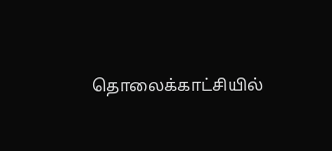தொலைக்காட்சியில்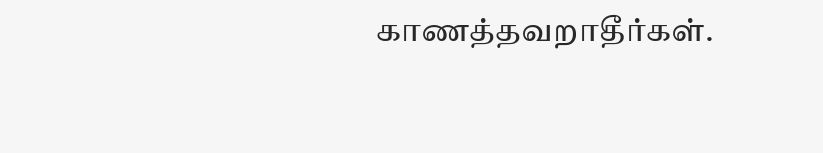காணத்தவறாதீர்கள்.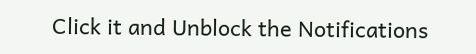Click it and Unblock the Notifications